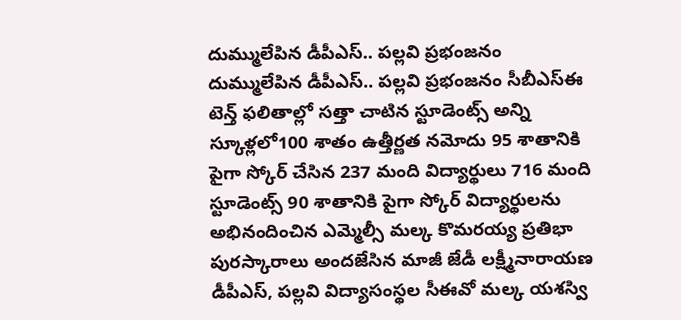దుమ్ములేపిన డీపీఎస్.. పల్లవి ప్రభంజనం
దుమ్ములేపిన డీపీఎస్.. పల్లవి ప్రభంజనం సీబీఎస్ఈ టెన్త్ ఫలితాల్లో సత్తా చాటిన స్టూడెంట్స్ అన్ని స్కూళ్లలో100 శాతం ఉత్తీర్ణత నమోదు 95 శాతానికి పైగా స్కోర్ చేసిన 237 మంది విద్యార్థులు 716 మంది స్టూడెంట్స్ 90 శాతానికి పైగా స్కోర్ విద్యార్థులను అభినందించిన ఎమ్మెల్సీ మల్క కొమరయ్య ప్రతిభా పురస్కారాలు అందజేసిన మాజీ జేడీ లక్ష్మీనారాయణ డీపీఎస్, పల్లవి విద్యాసంస్థల సీఈవో మల్క యశస్వి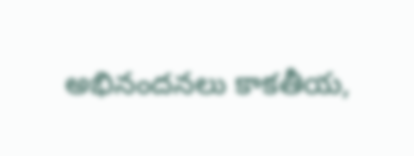అభినందనలు కాకతీయ,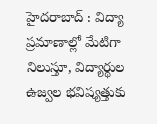హైదరాబాద్ : విద్యా ప్రమాణాల్లో మేటిగా నిలుస్తూ, విద్యార్థుల ఉజ్వల భవిష్యత్తుకు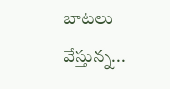బాటలు వేస్తున్న...